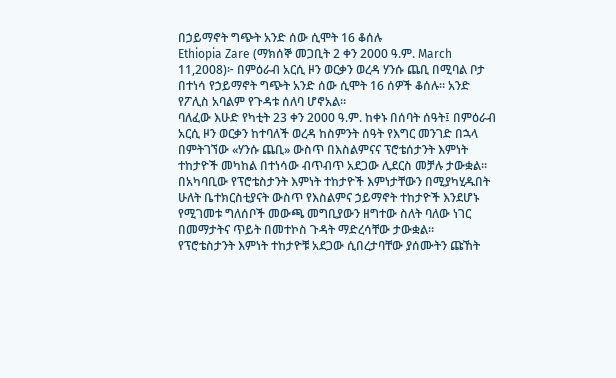በኃይማኖት ግጭት አንድ ሰው ሲሞት 16 ቆሰሉ
Ethiopia Zare (ማክሰኞ መጋቢት 2 ቀን 2000 ዓ.ም. March 11,2008)፦ በምዕራብ አርሲ ዞን ወርቃን ወረዳ ሃንሱ ጨቢ በሚባል ቦታ በተነሳ የኃይማኖት ግጭት አንድ ሰው ሲሞት 16 ሰዎች ቆሰሉ። አንድ የፖሊስ አባልም የጉዳቱ ሰለባ ሆኖአል።
ባለፈው እሁድ የካቲት 23 ቀን 2000 ዓ.ም. ከቀኑ በሰባት ሰዓት፤ በምዕራብ አርሲ ዞን ወርቃን ከተባለች ወረዳ ከስምንት ሰዓት የእግር መንገድ በኋላ በምትገኘው «ሃንሱ ጨቢ» ውስጥ በእስልምናና ፕሮቴሰታንት እምነት ተከታዮች መካከል በተነሳው ብጥብጥ አደጋው ሊደርስ መቻሉ ታውቋል።
በአካባቢው የፕሮቴስታንት እምነት ተከታዮች እምነታቸውን በሚያካሂዱበት ሁለት ቤተክርስቲያናት ውስጥ የእስልምና ኃይማኖት ተከታዮች እንደሆኑ የሚገመቱ ግለሰቦች መውጫ መግቢያውን ዘግተው ስለት ባለው ነገር በመማታትና ጥይት በመተኮስ ጉዳት ማድረሳቸው ታውቋል።
የፕሮቴስታንት እምነት ተከታዮቹ አደጋው ሲበረታባቸው ያሰሙትን ጩኸት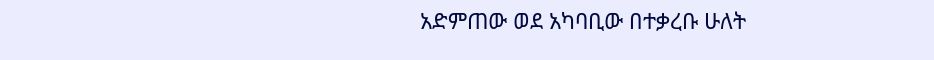አድምጠው ወደ አካባቢው በተቃረቡ ሁለት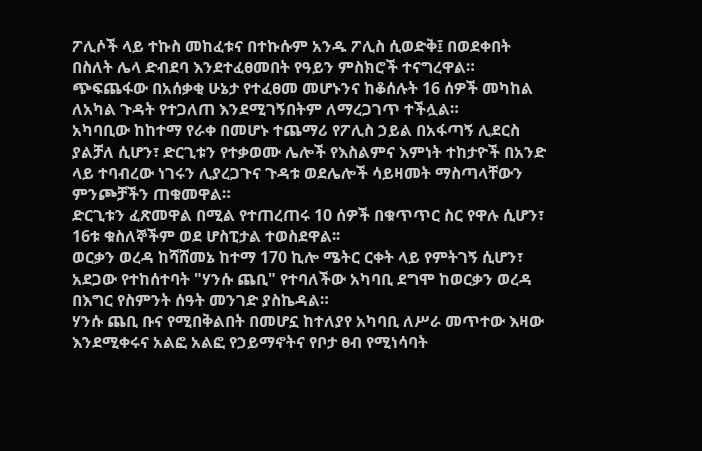ፖሊሶች ላይ ተኩስ መከፈቱና በተኩሱም አንዱ ፖሊስ ሲወድቅ፤ በወደቀበት በስለት ሌላ ድብደባ እንደተፈፀመበት የዓይን ምስክሮች ተናግረዋል። ጭፍጨፋው በአሰቃቂ ሁኔታ የተፈፀመ መሆኑንና ከቆሰሉት 16 ሰዎች መካከል ለአካል ጉዳት የተጋለጠ እንደሚገኝበትም ለማረጋገጥ ተችሏል።
አካባቢው ከከተማ የራቀ በመሆኑ ተጨማሪ የፖሊስ ኃይል በአፋጣኝ ሊደርስ ያልቻለ ሲሆን፣ ድርጊቱን የተቃወሙ ሌሎች የእስልምና እምነት ተከታዮች በአንድ ላይ ተባብረው ነገሩን ሊያረጋጉና ጉዳቱ ወደሌሎች ሳይዛመት ማስጣላቸውን ምንጮቻችን ጠቁመዋል።
ድርጊቱን ፈጽመዋል በሚል የተጠረጠሩ 10 ሰዎች በቁጥጥር ስር የዋሉ ሲሆን፣ 16ቱ ቁስለኞችም ወደ ሆስፒታል ተወስደዋል፡፡
ወርቃን ወረዳ ከሻሸመኔ ከተማ 170 ኪሎ ሜትር ርቀት ላይ የምትገኝ ሲሆን፣ አደጋው የተከሰተባት "ሃንሱ ጨቢ" የተባለችው አካባቢ ደግሞ ከወርቃን ወረዳ በእግር የስምንት ሰዓት መንገድ ያስኬዳል።
ሃንሱ ጨቢ ቡና የሚበቅልበት በመሆኗ ከተለያየ አካባቢ ለሥራ መጥተው እዛው እንደሚቀሩና አልፎ አልፎ የኃይማኖትና የቦታ ፀብ የሚነሳባት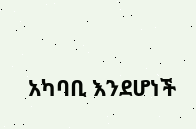አካባቢ እንደሆነች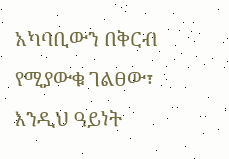አካባቢውን በቅርብ የሚያውቁ ገልፀው፣ እንዲህ ዓይነት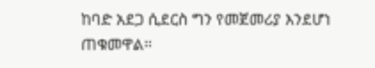ከባድ አደጋ ሲደርስ ግን የመጀመሪያ እንደሆነ ጠቁመዋል።